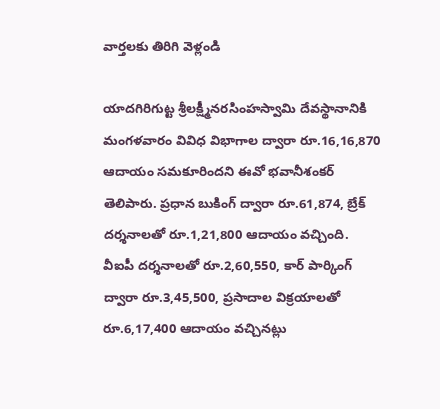వార్తలకు తిరిగి వెళ్లండి

యాదగిరిగుట్ట శ్రీలక్ష్మీనరసింహస్వామి దేవస్థానానికి మంగళవారం వివిధ విభాగాల ద్వారా రూ.16,16,870 ఆదాయం సమకూరిందని ఈవో భవానీశంకర్ తెలిపారు. ప్రధాన బుకింగ్ ద్వారా రూ.61,874, బ్రేక్ దర్శనాలతో రూ.1,21,800 ఆదాయం వచ్చింది.
వీఐపీ దర్శనాలతో రూ.2,60,550, కార్ పార్కింగ్ ద్వారా రూ.3,45,500, ప్రసాదాల విక్రయాలతో రూ.6,17,400 ఆదాయం వచ్చినట్లు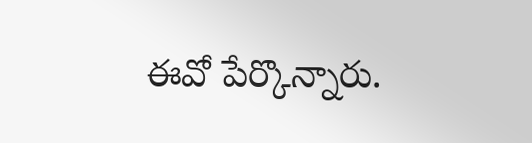ఈవో పేర్కొన్నారు.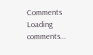Comments
Loading comments...